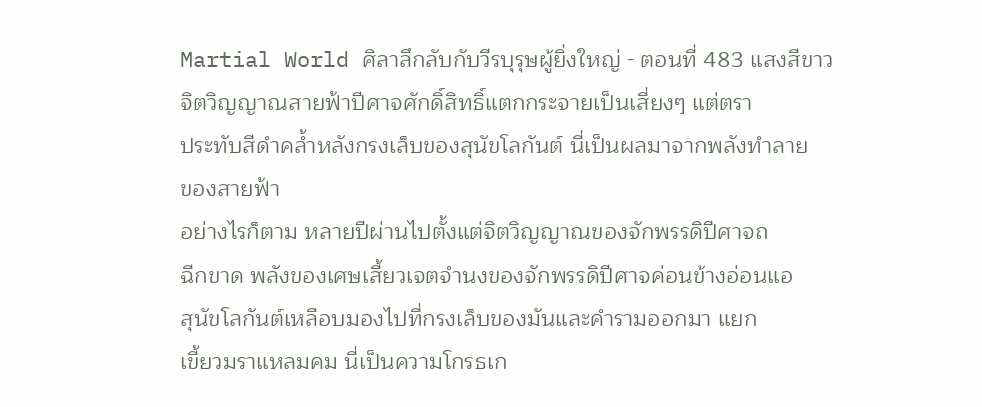Martial World ศิลาลึกลับกับวีรบุรุษผู้ยิ่งใหญ่ - ตอนที่ 483 แสงสีขาว
จิตวิญญาณสายฟ้าปีศาจศักดิ์สิทธิ์แตกกระจายเป็นเสี่ยงๆ แต่ตรา
ประทับสีดำคล้ำหลังกรงเล็บของสุนัขโลกันต์ นี่เป็นผลมาจากพลังทำลาย
ของสายฟ้า
อย่างไรก็ตาม หลายปีผ่านไปตั้งแต่จิตวิญญาณของจักพรรดิปีศาจถ
ฉีกขาด พลังของเศษเสี้ยวเจตจำนงของจักพรรดิปีศาจค่อนข้างอ่อนแอ
สุนัขโลกันต์เหลือบมองไปที่กรงเล็บของมันและคำรามออกมา แยก
เขี้ยวมราแหลมคม นี่เป็นความโกรธเก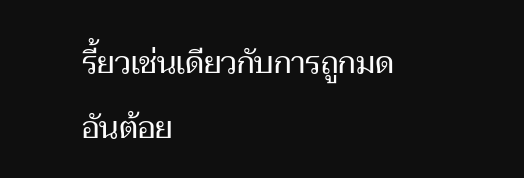รี้ยวเช่นเดียวกับการถูกมดอันต้อย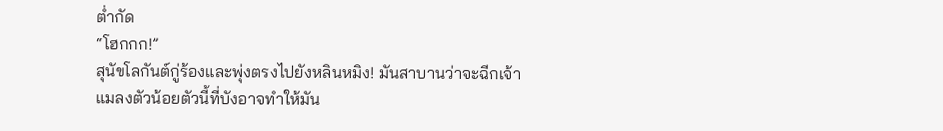ต่ำกัด
“โฮกกก!”
สุนัขโลกันต์กู่ร้องและพุ่งตรงไปยังหลินหมิง! มันสาบานว่าจะฉีกเจ้า
แมลงตัวน้อยตัวนี้ที่บังอาจทำให้มัน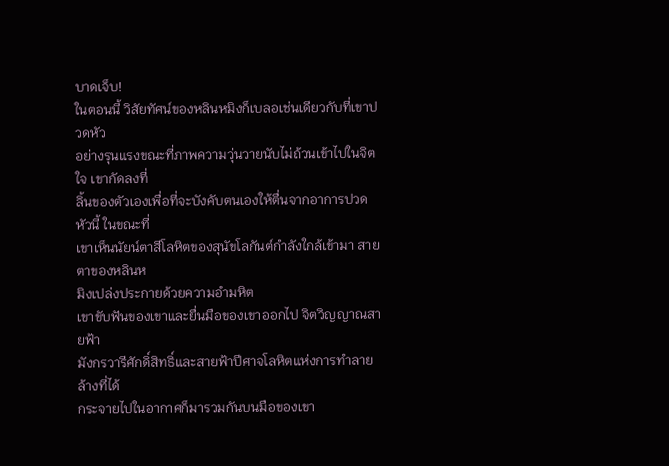บาดเจ็บ!
ในตอนนี้ วิสัยทัศน์ของหลินหมิงก็เบลอเช่นเดียวกับที่เขาปวดหัว
อย่างรุนแรงขณะที่ภาพความวุ่นวายนับไม่ถ้วนเข้าไปในจิตใจ เขากัดลงที่
ลิ้นของตัวเองเพื่อที่จะบังคับตนเองให้ตื่นจากอาการปวดหัวนี้ ในขณะที่
เขาเห็นนัยน์ตาสีโลหิตของสุนัขโลกันต์กำลังใกล้เข้ามา สายตาของหลินห
มิงเปล่งประกายด้วยความอำมหิต
เขาขับฟันของเขาและยื่นมือของเขาออกไป จิตวิญญาณสายฟ้า
มังกรวารีศักดิ์สิทธิ์และสายฟ้าปีศาจโลหิตแห่งการทำลายล้างที่ได้
กระจายไปในอากาศก็มารวมกันบนมือของเขา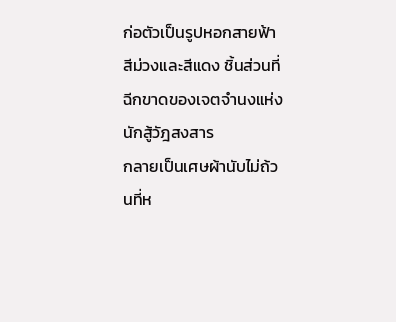ก่อตัวเป็นรูปหอกสายฟ้า
สีม่วงและสีแดง ชิ้นส่วนที่ฉีกขาดของเจตจำนงแห่งนักสู้วัฎสงสาร
กลายเป็นเศษผ้านับไม่ถ้วนที่ห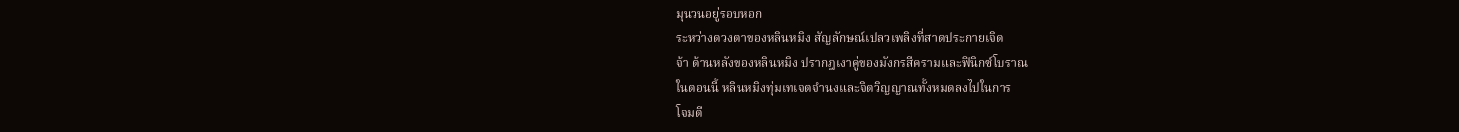มุนวนอยู่รอบหอก
ระหว่างดวงตาของหลินหมิง สัญลักษณ์เปลวเพลิงที่สาดประกายเจิด
จ้า ด้านหลังของหลินหมิง ปรากฎเงาคู่ของมังกรสีครามและฟินิกซ์โบราณ
ในตอนนี้ หลินหมิงทุ่มเทเจตจำนงและจิตวิญญาณทั้งหมดลงไปในการ
โจมตี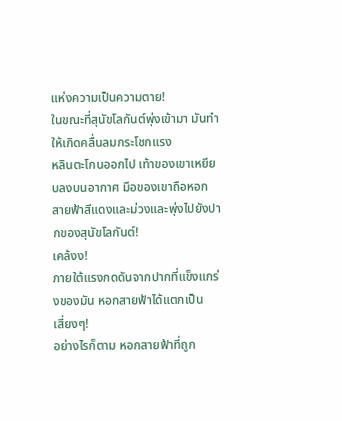แห่งความเป็นความตาย!
ในขณะที่สุนัขโลกันต์พุ่งเข้ามา มันทำให้เกิดคลื่นลมกระโชกแรง
หลินตะโกนออกไป เท้าของเขาเหยียบลงบนอากาศ มือของเขาถือหอก
สายฟ้าสีแดงและม่วงและพุ่งไปยังปากของสุนัขโลกันต์!
เคล้งง!
ภายใต้แรงกดดันจากปากที่แข็งแกร่งของมัน หอกสายฟ้าได้แตกเป็น
เสี่ยงๆ!
อย่างไรก็ตาม หอกสายฟ้าที่ถูก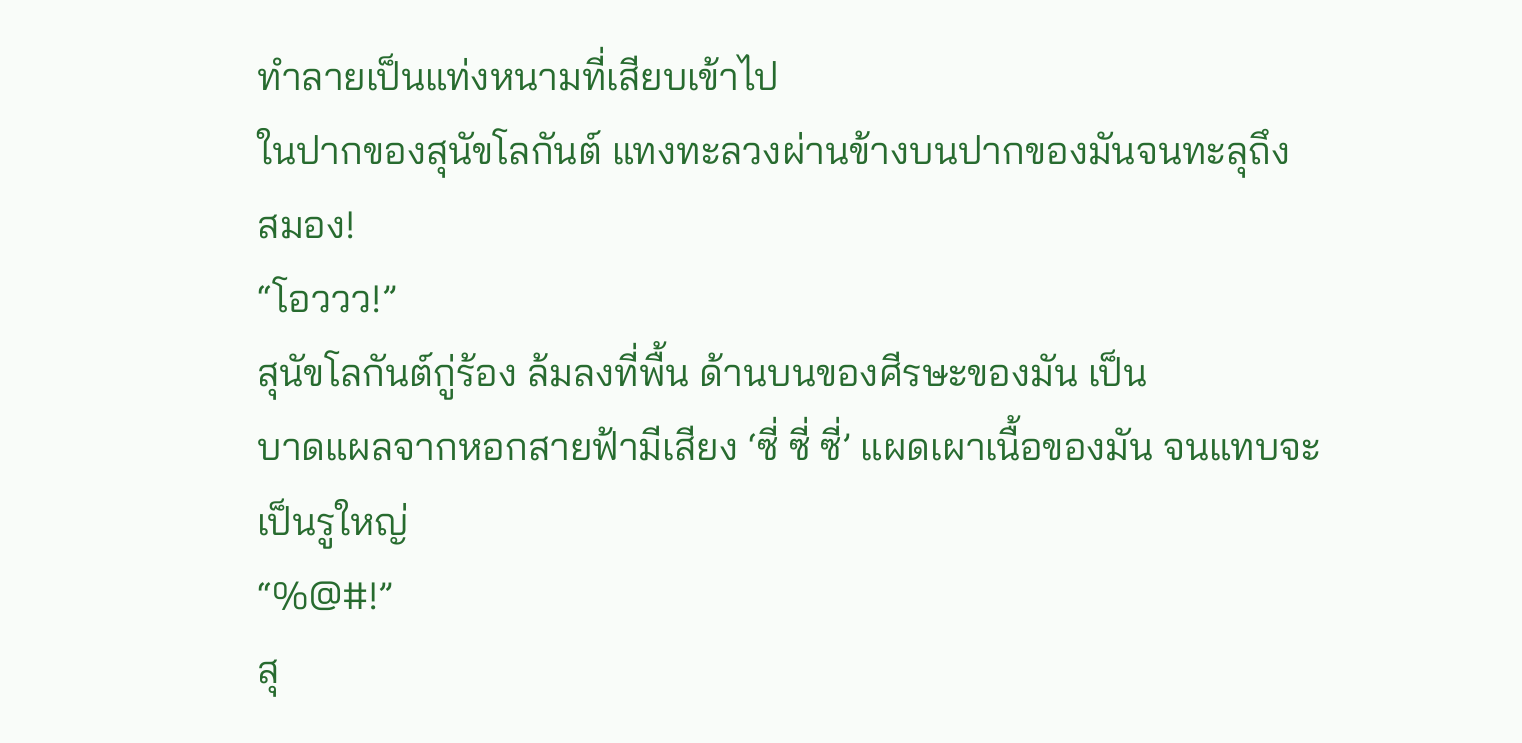ทำลายเป็นแท่งหนามที่เสียบเข้าไป
ในปากของสุนัขโลกันต์ แทงทะลวงผ่านข้างบนปากของมันจนทะลุถึง
สมอง!
“โอววว!”
สุนัขโลกันต์กู่ร้อง ล้มลงที่พื้น ด้านบนของศีรษะของมัน เป็น
บาดแผลจากหอกสายฟ้ามีเสียง ‘ซี่ ซี่ ซี่’ แผดเผาเนื้อของมัน จนแทบจะ
เป็นรูใหญ่
“%@#!”
สุ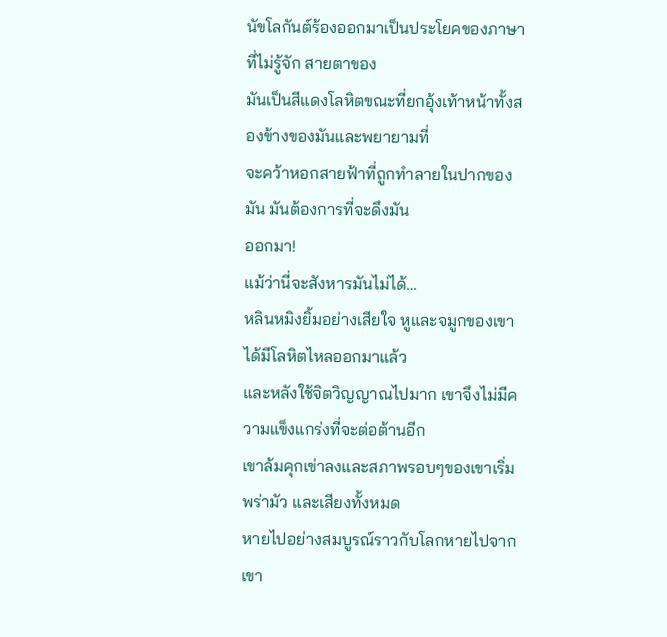นัขโลกันต์ร้องออกมาเป็นประโยคของภาษาที่ไม่รู้จัก สายตาของ
มันเป็นสีแดงโลหิตขณะที่ยกอุ้งเท้าหน้าทั้งสองข้างของมันและพยายามที่
จะคว้าหอกสายฟ้าที่ถูกทำลายในปากของมัน มันต้องการที่จะดึงมัน
ออกมา!
แม้ว่านี่จะสังหารมันไม่ได้…
หลินหมิงยิ้มอย่างเสียใจ หูและจมูกของเขาได้มีโลหิตไหลออกมาแล้ว
และหลังใช้จิตวิญญาณไปมาก เขาจึงไม่มีความแข็งแกร่งที่จะต่อต้านอีก
เขาล้มคุกเข่าลงและสภาพรอบๆของเขาเริ่มพร่ามัว และเสียงทั้งหมด
หายไปอย่างสมบูรณ์ราวกับโลกหายไปจากเขา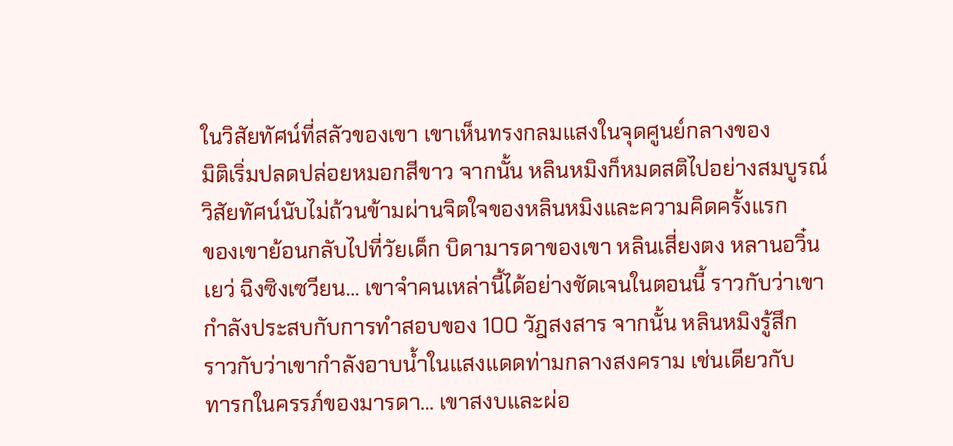ในวิสัยทัศน์ที่สลัวของเขา เขาเห็นทรงกลมแสงในจุดศูนย์กลางของ
มิติเริ่มปลดปล่อยหมอกสีขาว จากนั้น หลินหมิงก็หมดสติไปอย่างสมบูรณ์
วิสัยทัศน์นับไม่ถ้วนข้ามผ่านจิตใจของหลินหมิงและความคิดครั้งแรก
ของเขาย้อนกลับไปที่วัยเด็ก บิดามารดาของเขา หลินเสี่ยงตง หลานอวิ๋น
เยว่ ฉิงซิงเซวียน… เขาจำคนเหล่านี้ได้อย่างชัดเจนในตอนนี้ ราวกับว่าเขา
กำลังประสบกับการทำสอบของ 100 วัฎสงสาร จากนั้น หลินหมิงรู้สึก
ราวกับว่าเขากำลังอาบน้ำในแสงแดดท่ามกลางสงคราม เช่นเดียวกับ
ทารกในครรภ์ของมารดา… เขาสงบและผ่อ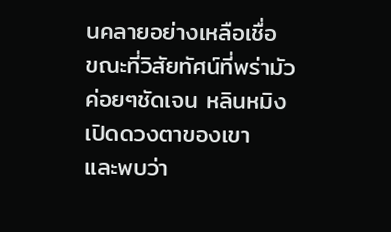นคลายอย่างเหลือเชื่อ
ขณะที่วิสัยทัศน์ที่พร่ามัวค่อยๆชัดเจน หลินหมิงเปิดดวงตาของเขา
และพบว่า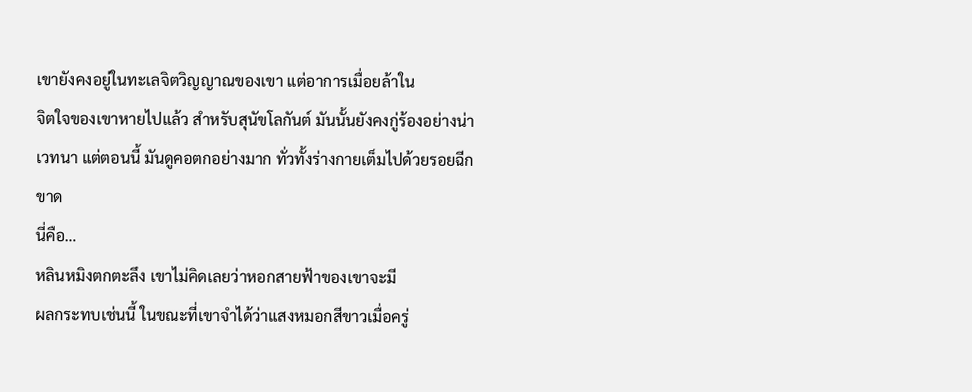เขายังคงอยู่ในทะเลจิตวิญญาณของเขา แต่อาการเมื่อยล้าใน
จิตใจของเขาหายไปแล้ว สำหรับสุนัขโลกันต์ มันนั้นยังคงกู่ร้องอย่างน่า
เวทนา แต่ตอนนี้ มันดูคอตกอย่างมาก ทั่วทั้งร่างกายเต็มไปด้วยรอยฉีก
ขาด
นี่คือ…
หลินหมิงตกตะลึง เขาไม่คิดเลยว่าหอกสายฟ้าของเขาจะมี
ผลกระทบเช่นนี้ ในขณะที่เขาจำได้ว่าแสงหมอกสีขาวเมื่อครู่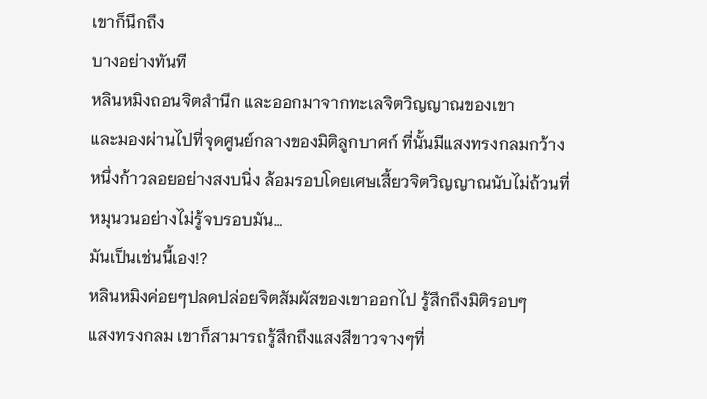เขาก็นึกถึง
บางอย่างทันที
หลินหมิงถอนจิตสำนึก และออกมาจากทะเลจิตวิญญาณของเขา
และมองผ่านไปที่จุดศูนย์กลางของมิติลูกบาศก์ ที่นั้นมีแสงทรงกลมกว้าง
หนึ่งก้าวลอยอย่างสงบนิ่ง ล้อมรอบโดยเศษเสี้ยวจิตวิญญาณนับไม่ถ้วนที่
หมุนวนอย่างไม่รู้จบรอบมัน…
มันเป็นเช่นนี้เอง!?
หลินหมิงค่อยๆปลดปล่อยจิตสัมผัสของเขาออกไป รู้สึกถึงมิติรอบๆ
แสงทรงกลม เขาก็สามารถรู้สึกถึงแสงสีขาวจางๆที่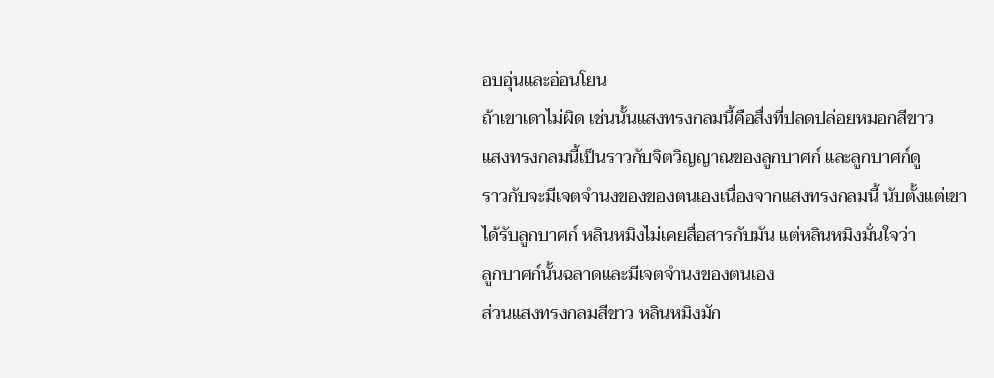อบอุ่นและอ่อนโยน
ถ้าเขาเดาไม่ผิด เช่นนั้นแสงทรงกลมนี้คือสื่งที่ปลดปล่อยหมอกสีขาว
แสงทรงกลมนี้เป็นราวกับจิตวิญญาณของลูกบาศก์ และลูกบาศก์ดู
ราวกับจะมีเจตจำนงของของตนเองเนื่องจากแสงทรงกลมนี้ นับตั้งแต่เขา
ได้รับลูกบาศก์ หลินหมิงไม่เคยสื่อสารกับมัน แต่หลินหมิงมั่นใจว่า
ลูกบาศก์นั้นฉลาดและมีเจตจำนงของตนเอง
ส่วนแสงทรงกลมสีขาว หลินหมิงมัก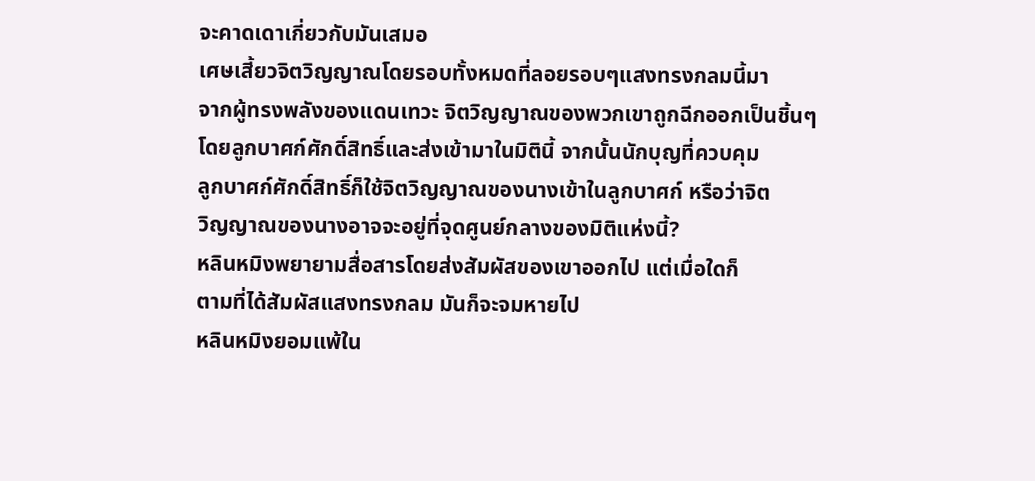จะคาดเดาเกี่ยวกับมันเสมอ
เศษเสี้ยวจิตวิญญาณโดยรอบทั้งหมดที่ลอยรอบๆแสงทรงกลมนี้มา
จากผู้ทรงพลังของแดนเทวะ จิตวิญญาณของพวกเขาถูกฉีกออกเป็นชิ้นๆ
โดยลูกบาศก์ศักดิ์สิทธิ์และส่งเข้ามาในมิตินี้ จากนั้นนักบุญที่ควบคุม
ลูกบาศก์ศักดิ์สิทธิ์ก็ใช้จิตวิญญาณของนางเข้าในลูกบาศก์ หรือว่าจิต
วิญญาณของนางอาจจะอยู่ที่จุดศูนย์กลางของมิติแห่งนี้?
หลินหมิงพยายามสื่อสารโดยส่งสัมผัสของเขาออกไป แต่เมื่อใดก็
ตามที่ได้สัมผัสแสงทรงกลม มันก็จะจมหายไป
หลินหมิงยอมแพ้ใน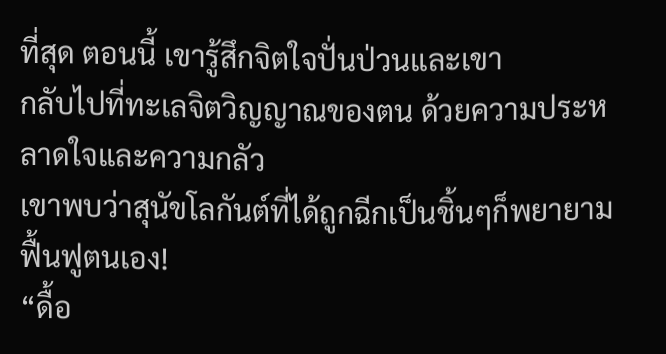ที่สุด ตอนนี้ เขารู้สึกจิตใจปั่นป่วนและเขา
กลับไปที่ทะเลจิตวิญญาณของตน ด้วยความประหลาดใจและความกลัว
เขาพบว่าสุนัขโลกันต์ที่ได้ถูกฉีกเป็นชิ้นๆก็พยายามฟื้นฟูตนเอง!
“ดื้อ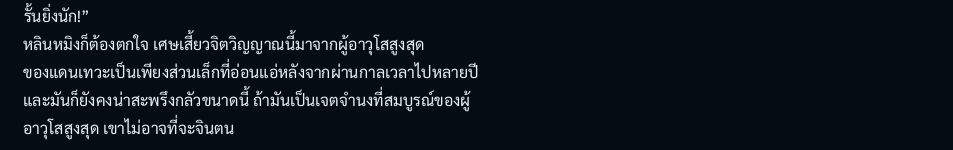รั้นยิ่งนัก!”
หลินหมิงก็ต้องตกใจ เศษเสี้ยวจิตวิญญาณนี้มาจากผู้อาวุโสสูงสุด
ของแดนเทวะเป็นเพียงส่วนเล็กที่อ่อนแอ่หลังจากผ่านกาลเวลาไปหลายปี
และมันก็ยังคงน่าสะพรึงกลัวขนาดนี้ ถ้ามันเป็นเจตจำนงที่สมบูรณ์ของผู้
อาวุโสสูงสุด เขาไม่อาจที่จะจินตน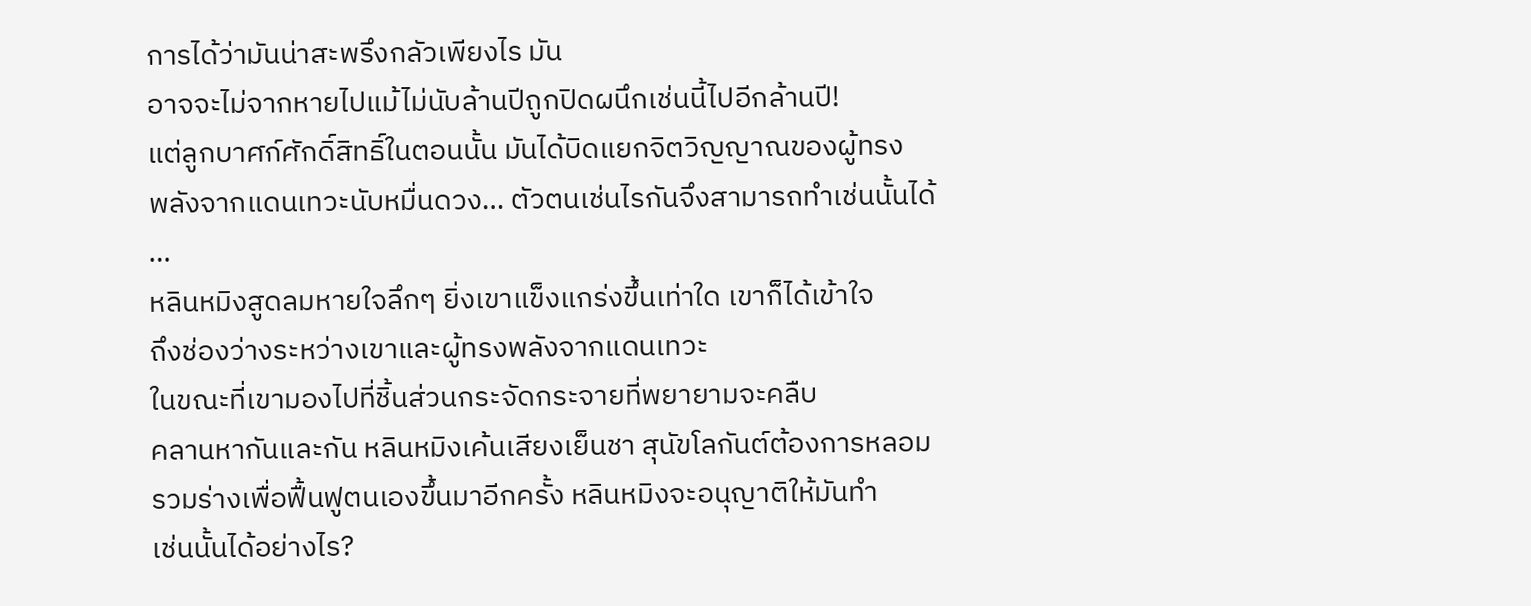การได้ว่ามันน่าสะพรึงกลัวเพียงไร มัน
อาจจะไม่จากหายไปแม้ไม่นับล้านปีถูกปิดผนึกเช่นนี้ไปอีกล้านปี!
แต่ลูกบาศก์ศักดิ์สิทธิ์ในตอนนั้น มันได้บิดแยกจิตวิญญาณของผู้ทรง
พลังจากแดนเทวะนับหมื่นดวง… ตัวตนเช่นไรกันจึงสามารถทำเช่นนั้นได้
…
หลินหมิงสูดลมหายใจลึกๆ ยิ่งเขาแข็งแกร่งขึ้นเท่าใด เขาก็ได้เข้าใจ
ถึงช่องว่างระหว่างเขาและผู้ทรงพลังจากแดนเทวะ
ในขณะที่เขามองไปที่ชิ้นส่วนกระจัดกระจายที่พยายามจะคลืบ
คลานหากันและกัน หลินหมิงเค้นเสียงเย็นชา สุนัขโลกันต์ต้องการหลอม
รวมร่างเพื่อฟื้นฟูตนเองขึ้นมาอีกครั้ง หลินหมิงจะอนุญาติให้มันทำ
เช่นนั้นได้อย่างไร?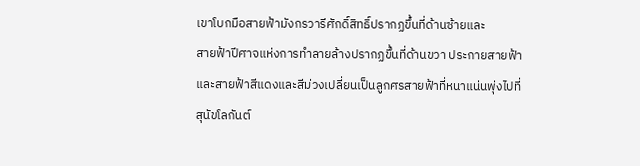เขาโบกมือสายฟ้ามังกรวารีศักดิ์สิทธิ์ปรากฏขึ้นที่ด้านซ้ายและ
สายฟ้าปีศาจแห่งการทำลายล้างปรากฏขึ้นที่ด้านขวา ประกายสายฟ้า
และสายฟ้าสีแดงและสีม่วงเปลี่ยนเป็นลูกศรสายฟ้าที่หนาแน่นพุ่งไปที่
สุนัขโลกันต์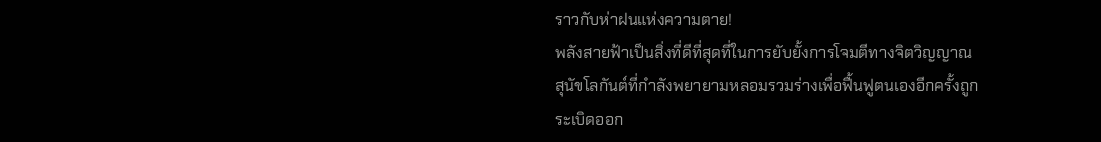ราวกับห่าฝนแห่งความตาย!
พลังสายฟ้าเป็นสิ่งที่ดีที่สุดที่ในการยับยั้งการโจมตีทางจิตวิญญาณ
สุนัขโลกันต์ที่กำลังพยายามหลอมรวมร่างเพื่อฟื้นฟูตนเองอีกครั้งถูก
ระเบิดออก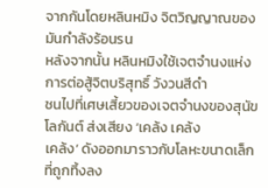จากกันโดยหลินหมิง จิตวิญญาณของมันกำลังร้อนรน
หลังจากนั้น หลินหมิงใช้เจตจำนงแห่งการต่อสู้จิตบริสุทธิ์ วังวนสีดำ
ชนไปที่เศษเสี้ยวของเจตจำนงของสุนัขโลกันต์ ส่งเสียง ‘เคล้ง เคล้ง
เคล้ง’ ดังออกมาราวกับโลหะขนาดเล็กที่ถูกทิ้งลง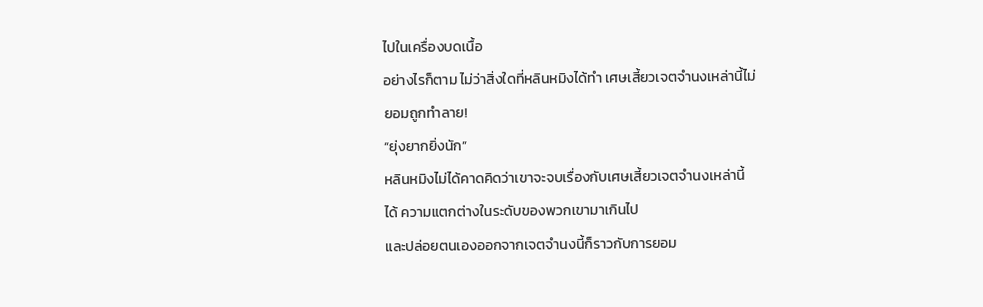ไปในเครื่องบดเนื้อ
อย่างไรก็ตาม ไม่ว่าสิ่งใดที่หลินหมิงได้ทำ เศษเสี้ยวเจตจำนงเหล่านี้ไม่
ยอมถูกทำลาย!
“ยุ่งยากยิ่งนัก”
หลินหมิงไม่ได้คาดคิดว่าเขาจะจบเรื่องกับเศษเสี้ยวเจตจำนงเหล่านี้
ได้ ความแตกต่างในระดับของพวกเขามาเกินไป
และปล่อยตนเองออกจากเจตจำนงนี้ก็ราวกับการยอม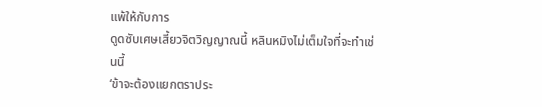แพ้ให้กับการ
ดูดซับเศษเสี้ยวจิตวิญญาณนี้ หลินหมิงไม่เต็มใจที่จะทำเช่นนี้
‘ข้าจะต้องแยกตราประ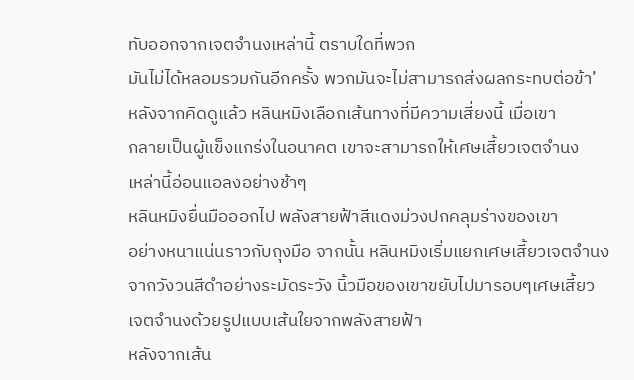ทับออกจากเจตจำนงเหล่านี้ ตราบใดที่พวก
มันไม่ได้หลอมรวมกันอีกครั้ง พวกมันจะไม่สามารถส่งผลกระทบต่อข้า’
หลังจากคิดดูแล้ว หลินหมิงเลือกเส้นทางที่มีความเสี่ยงนี้ เมื่อเขา
กลายเป็นผู้แข็งแกร่งในอนาคต เขาจะสามารถให้เศษเสี้ยวเจตจำนง
เหล่านี้อ่อนแอลงอย่างช้าๆ
หลินหมิงยื่นมือออกไป พลังสายฟ้าสีแดงม่วงปกคลุมร่างของเขา
อย่างหนาแน่นราวกับถุงมือ จากนั้น หลินหมิงเริ่มแยกเศษเสี้ยวเจตจำนง
จากวังวนสีดำอย่างระมัดระวัง นิ้วมือของเขาขยับไปมารอบๆเศษเสี้ยว
เจตจำนงด้วยรูปแบบเส้นใยจากพลังสายฟ้า
หลังจากเส้น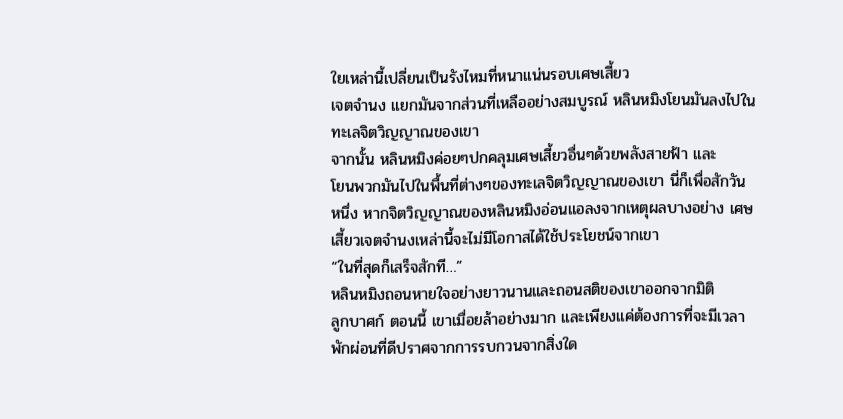ใยเหล่านี้เปลี่ยนเป็นรังไหมที่หนาแน่นรอบเศษเสี้ยว
เจตจำนง แยกมันจากส่วนที่เหลืออย่างสมบูรณ์ หลินหมิงโยนมันลงไปใน
ทะเลจิตวิญญาณของเขา
จากนั้น หลินหมิงค่อยๆปกคลุมเศษเสี้ยวอื่นๆด้วยพลังสายฟ้า และ
โยนพวกมันไปในพื้นที่ต่างๆของทะเลจิตวิญญาณของเขา นี่ก็เพื่อสักวัน
หนึ่ง หากจิตวิญญาณของหลินหมิงอ่อนแอลงจากเหตุผลบางอย่าง เศษ
เสี้ยวเจตจำนงเหล่านี้จะไม่มีโอกาสได้ใช้ประโยชน์จากเขา
“ในที่สุดก็เสร็จสักที…”
หลินหมิงถอนหายใจอย่างยาวนานและถอนสติของเขาออกจากมิติ
ลูกบาศก์ ตอนนี้ เขาเมื่อยล้าอย่างมาก และเพียงแค่ต้องการที่จะมีเวลา
พักผ่อนที่ดีปราศจากการรบกวนจากสิ่งใด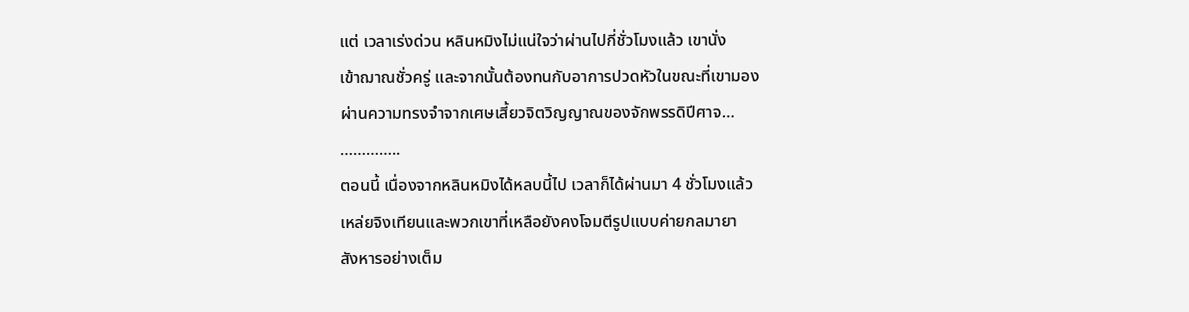แต่ เวลาเร่งด่วน หลินหมิงไม่แน่ใจว่าผ่านไปกี่ชั่วโมงแล้ว เขานั่ง
เข้าฌาณชั่วครู่ และจากนั้นต้องทนกับอาการปวดหัวในขณะที่เขามอง
ผ่านความทรงจำจากเศษเสี้ยวจิตวิญญาณของจักพรรดิปีศาจ…
…………..
ตอนนี้ เนื่องจากหลินหมิงได้หลบนี้ไป เวลาก็ได้ผ่านมา 4 ชั่วโมงแล้ว
เหล่ยจิงเทียนและพวกเขาที่เหลือยังคงโจมตีรูปแบบค่ายกลมายา
สังหารอย่างเต็ม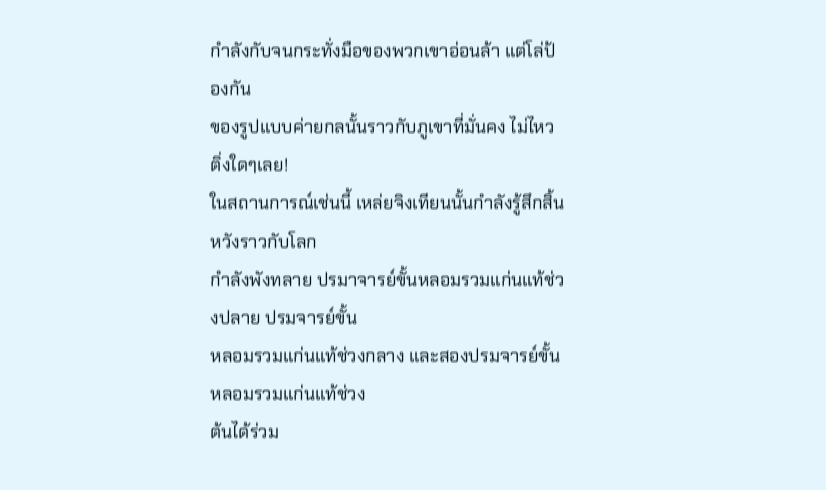กำลังกับจนกระทั่งมือของพวกเขาอ่อนล้า แต่โล่ป้องกัน
ของรูปแบบค่ายกลนั้นราวกับภูเขาที่มั่นคง ไม่ไหวติ่งใดๆเลย!
ในสถานการณ์เช่นนี้ เหล่ยจิงเทียนนั้นกำลังรู้สึกสิ้นหวังราวกับโลก
กำลังพังทลาย ปรมาจารย์ขั้นหลอมรวมแก่นแท้ช่วงปลาย ปรมจารย์ขั้น
หลอมรวมแก่นแท้ช่วงกลาง และสองปรมจารย์ขั้นหลอมรวมแก่นแท้ช่วง
ต้นได้ร่วม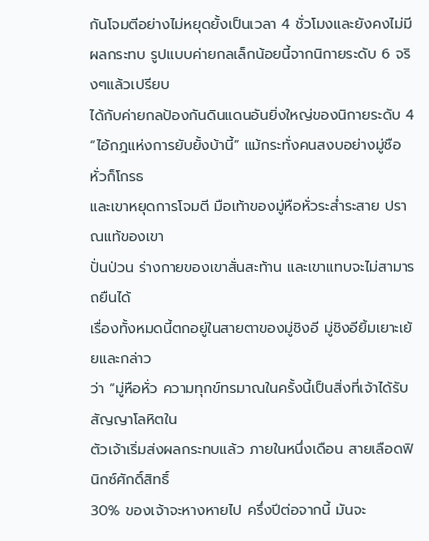กันโจมตีอย่างไม่หยุดยั้งเป็นเวลา 4 ชั่วโมงและยังคงไม่มี
ผลกระทบ รูปแบบค่ายกลเล็กน้อยนี้จากนิกายระดับ 6 จริงๆแล้วเปรียบ
ได้กับค่ายกลป้องกันดินแดนอันยิ่งใหญ่ของนิกายระดับ 4
“ไอ้กฎแห่งการยับยั้งบ้านี้” แม้กระทั่งคนสงบอย่างมู่ชือหั่วก็โกรธ
และเขาหยุดการโจมตี มือเท้าของมู่หือหั่วระส่ำระสาย ปราณแท้ของเขา
ปั่นป่วน ร่างกายของเขาสั่นสะท้าน และเขาแทบจะไม่สามารถยืนได้
เรื่องทั้งหมดนี้ตกอยู่ในสายตาของมู่ชิงอี มู่ชิงอียิ้มเยาะเย้ยและกล่าว
ว่า “มู่หือหั่ว ความทุกข์ทรมาณในครั้งนี้เป็นสิ่งที่เจ้าได้รับ สัญญาโลหิตใน
ตัวเจ้าเริ่มส่งผลกระทบแล้ว ภายในหนึ่งเดือน สายเลือดฟินิกซ์ศักดิ์สิทธิ์
30% ของเจ้าจะหางหายไป ครึ่งปีต่อจากนี้ มันจะ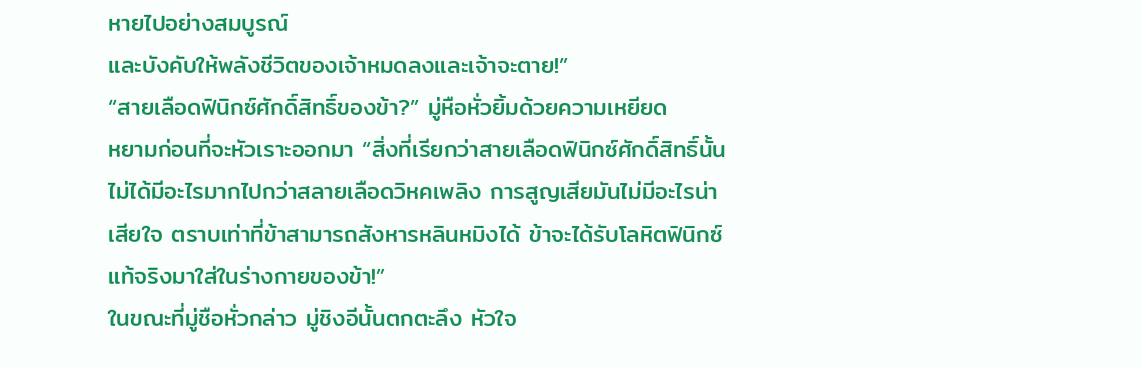หายไปอย่างสมบูรณ์
และบังคับให้พลังชีวิตของเจ้าหมดลงและเจ้าจะตาย!”
“สายเลือดฟินิกซ์ศักดิ์สิทธิ์ของข้า?” มู่หือหั่วยิ้มด้วยความเหยียด
หยามก่อนที่จะหัวเราะออกมา “สิ่งที่เรียกว่าสายเลือดฟินิกซ์ศักดิ์สิทธิ์นั้น
ไม่ได้มีอะไรมากไปกว่าสลายเลือดวิหคเพลิง การสูญเสียมันไม่มีอะไรน่า
เสียใจ ตราบเท่าที่ข้าสามารถสังหารหลินหมิงได้ ข้าจะได้รับโลหิตฟินิกซ์
แท้จริงมาใส่ในร่างกายของข้า!”
ในขณะที่มู่ชือหั่วกล่าว มู่ชิงอีนั้นตกตะลึง หัวใจ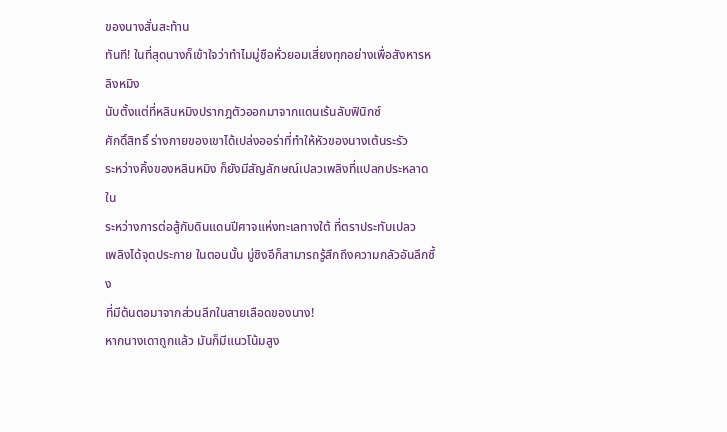ของนางสั่นสะท้าน
ทันที! ในที่สุดนางก็เข้าใจว่าทำไมมู่ชือหั่วยอมเสี่ยงทุกอย่างเพื่อสังหารห
ลิงหมิง
นับตั้งแต่ที่หลินหมิงปรากฎตัวออกมาจากแดนเร้นลับฟินิกซ์
ศักดิ์สิทธิ์ ร่างกายของเขาได้เปล่งออร่าที่ทำให้หัวของนางเต้นระรัว
ระหว่างคิ้งของหลินหมิง ก็ยังมีสัญลักษณ์เปลวเพลิงที่แปลกประหลาด ใน
ระหว่างการต่อสู้กับดินแดนปีศาจแห่งทะเลทางใต้ ที่ตราประทับเปลว
เพลิงได้จุดประกาย ในตอนนั้น มู่ชิงอีก็สามารถรู้สึกถึงความกลัวอันลึกซึ้ง
ที่มีต้นตอมาจากส่วนลึกในสายเลือดของนาง!
หากนางเดาถูกแล้ว มันก็มีแนวโน้มสูง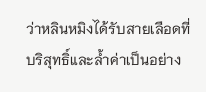ว่าหลินหมิงได้รับสายเลือดที่
บริสุทธิ์และล้ำค่าเป็นอย่าง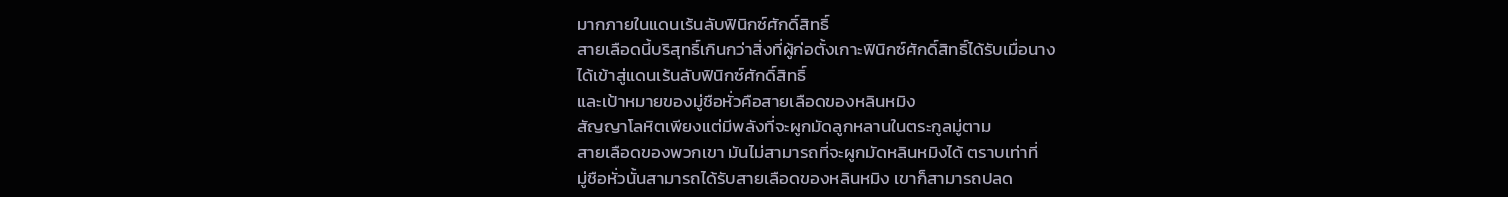มากภายในแดนเร้นลับฟินิกซ์ศักดิ์สิทธิ์
สายเลือดนี้บริสุทธิ์เกินกว่าสิ่งที่ผู้ก่อตั้งเกาะฟินิกซ์ศักดิ์สิทธิ์ได้รับเมื่อนาง
ได้เข้าสู่แดนเร้นลับฟินิกซ์ศักดิ์สิทธิ์
และเป้าหมายของมู่ชือหั่วคือสายเลือดของหลินหมิง
สัญญาโลหิตเพียงแต่มีพลังที่จะผูกมัดลูกหลานในตระกูลมู่ตาม
สายเลือดของพวกเขา มันไม่สามารถที่จะผูกมัดหลินหมิงได้ ตราบเท่าที่
มู่ชือหั่วนั้นสามารถได้รับสายเลือดของหลินหมิง เขาก็สามารถปลด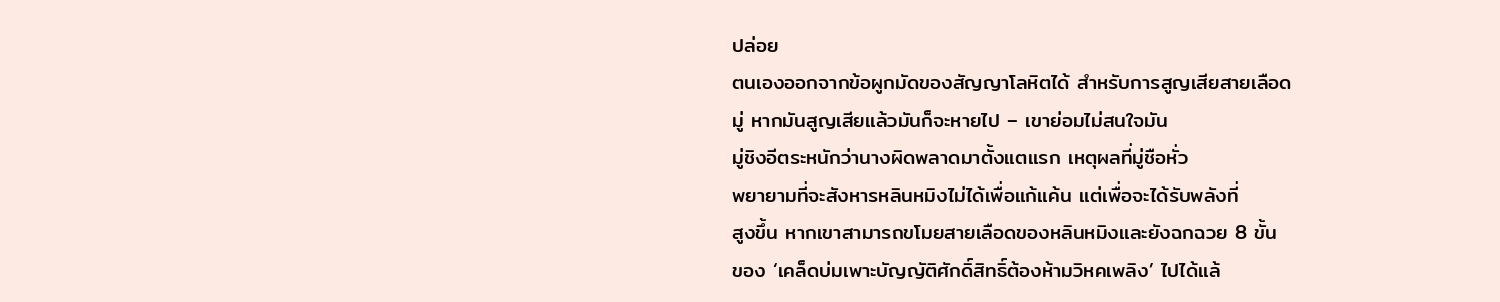ปล่อย
ตนเองออกจากข้อผูกมัดของสัญญาโลหิตได้ สำหรับการสูญเสียสายเลือด
มู่ หากมันสูญเสียแล้วมันก็จะหายไป – เขาย่อมไม่สนใจมัน
มู่ชิงอีตระหนักว่านางผิดพลาดมาตั้งแตแรก เหตุผลที่มู่ชือหั่ว
พยายามที่จะสังหารหลินหมิงไม่ได้เพื่อแก้แค้น แต่เพื่อจะได้รับพลังที่
สูงขึ้น หากเขาสามารถขโมยสายเลือดของหลินหมิงและยังฉกฉวย 8 ขั้น
ของ ‘เคล็ดบ่มเพาะบัญญัติศักดิ์สิทธิ์ต้องห้ามวิหคเพลิง’ ไปได้แล้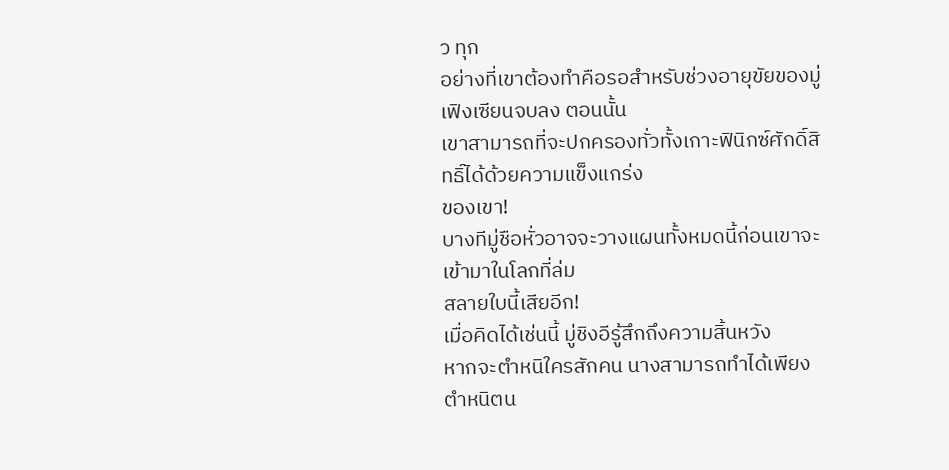ว ทุก
อย่างที่เขาต้องทำคือรอสำหรับช่วงอายุขัยของมู่เฟิงเซียนจบลง ตอนนั้น
เขาสามารถที่จะปกครองทั่วทั้งเกาะฟินิกซ์ศักดิ์สิทธิ์ได้ด้วยความแข็งแกร่ง
ของเขา!
บางทีมู่ชือหั่วอาจจะวางแผนทั้งหมดนี้ก่อนเขาจะเข้ามาในโลกที่ล่ม
สลายใบนี้เสียอีก!
เมื่อคิดได้เช่นนี้ มู่ชิงอีรู้สึกถึงความสิ้นหวัง
หากจะตำหนิใครสักคน นางสามารถทำได้เพียงตำหนิตน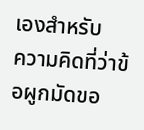เองสำหรับ
ความคิดที่ว่าข้อผูกมัดขอ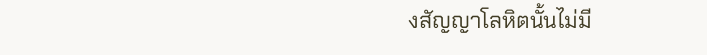งสัญญาโลหิตนั้นไม่มี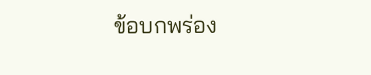ข้อบกพร่อง